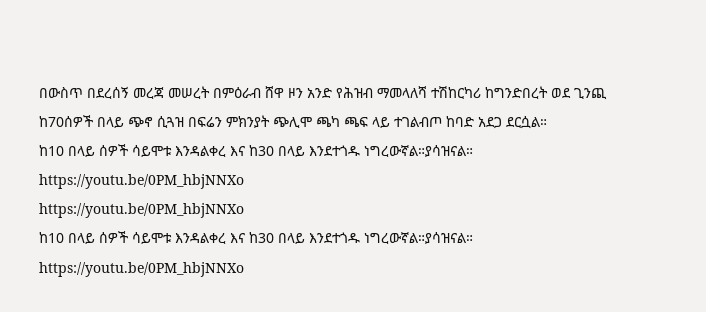በውስጥ በደረሰኝ መረጃ መሠረት በምዕራብ ሸዋ ዞን አንድ የሕዝብ ማመላለሻ ተሽከርካሪ ከግንድበረት ወደ ጊንጪ ከ70ሰዎች በላይ ጭኖ ሲጓዝ በፍሬን ምክንያት ጭሊሞ ጫካ ጫፍ ላይ ተገልብጦ ከባድ አደጋ ደርሷል።
ከ10 በላይ ሰዎች ሳይሞቱ እንዳልቀረ እና ከ30 በላይ እንደተጎዱ ነግረውኛል።ያሳዝናል።
https://youtu.be/0PM_hbjNNXo
https://youtu.be/0PM_hbjNNXo
ከ10 በላይ ሰዎች ሳይሞቱ እንዳልቀረ እና ከ30 በላይ እንደተጎዱ ነግረውኛል።ያሳዝናል።
https://youtu.be/0PM_hbjNNXo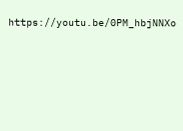https://youtu.be/0PM_hbjNNXo